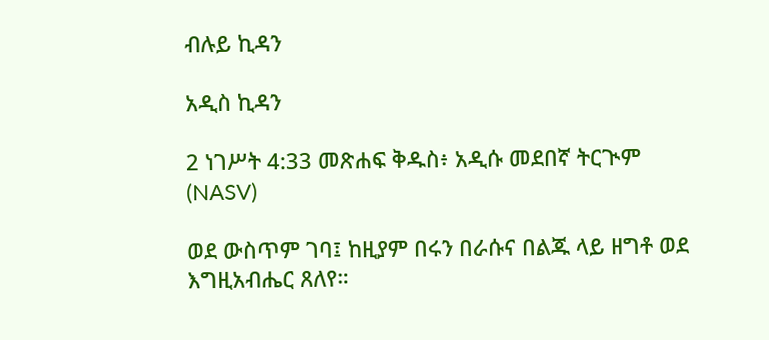ብሉይ ኪዳን

አዲስ ኪዳን

2 ነገሥት 4:33 መጽሐፍ ቅዱስ፥ አዲሱ መደበኛ ትርጒም (NASV)

ወደ ውስጥም ገባ፤ ከዚያም በሩን በራሱና በልጁ ላይ ዘግቶ ወደ እግዚአብሔር ጸለየ።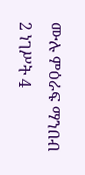ሙሉ ምዕራፍ ማንበብ 2 ነገሥት 4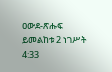ዐውደ-ጽሑፍ ይመልከቱ 2 ነገሥት 4:33